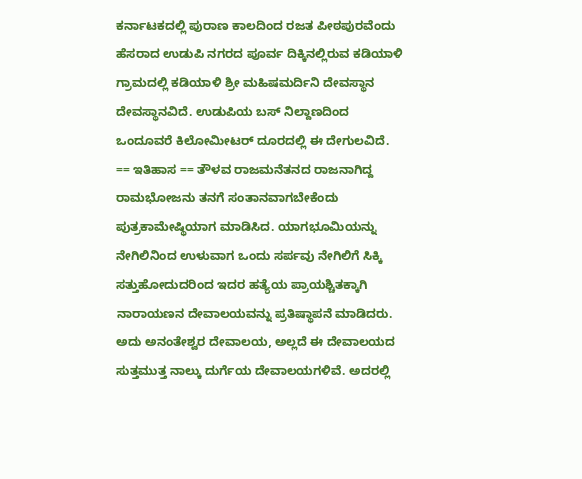ಕರ್ನಾಟಕದಲ್ಲಿ ಪುರಾಣ ಕಾಲದಿಂದ ರಜತ ಪೀಠಪುರವೆಂದು ಹೆಸರಾದ ಉಡುಪಿ ನಗರದ ಪೂರ್ವ ದಿಕ್ಕಿನಲ್ಲಿರುವ ಕಡಿಯಾಳಿ ಗ್ರಾಮದಲ್ಲಿ ಕಡಿಯಾಳಿ ಶ್ರೀ ಮಹಿಷಮರ್ದಿನಿ ದೇವಸ್ಥಾನ ದೇವಸ್ಥಾನವಿದೆ. ಉಡುಪಿಯ ಬಸ್ ನಿಲ್ದಾಣದಿಂದ ಒಂದೂವರೆ ಕಿಲೋಮೀಟರ್ ದೂರದಲ್ಲಿ ಈ ದೇಗುಲವಿದೆ. == ಇತಿಹಾಸ == ತೌಳವ ರಾಜಮನೆತನದ ರಾಜನಾಗಿದ್ದ ರಾಮಭೋಜನು ತನಗೆ ಸಂತಾನವಾಗಬೇಕೆಂದು ಪುತ್ರಕಾಮೇಷ್ಥಿಯಾಗ ಮಾಡಿಸಿದ. ಯಾಗಭೂಮಿಯನ್ನು ನೇಗಿಲಿನಿಂದ ಉಳುವಾಗ ಒಂದು ಸರ್ಪವು ನೇಗಿಲಿಗೆ ಸಿಕ್ಕಿ ಸತ್ತುಹೋದುದರಿಂದ ಇದರ ಹತ್ಯೆಯ ಪ್ರಾಯಶ್ಚಿತಕ್ಕಾಗಿ ನಾರಾಯಣನ ದೇವಾಲಯವನ್ನು ಪ್ರತಿಷ್ಥಾಪನೆ ಮಾಡಿದರು. ಅದು ಅನಂತೇಶ್ವರ ದೇವಾಲಯ, ಅಲ್ಲದೆ ಈ ದೇವಾಲಯದ ಸುತ್ತಮುತ್ತ ನಾಲ್ಕು ದುರ್ಗೆಯ ದೇವಾಲಯಗಳಿವೆ. ಅದರಲ್ಲಿ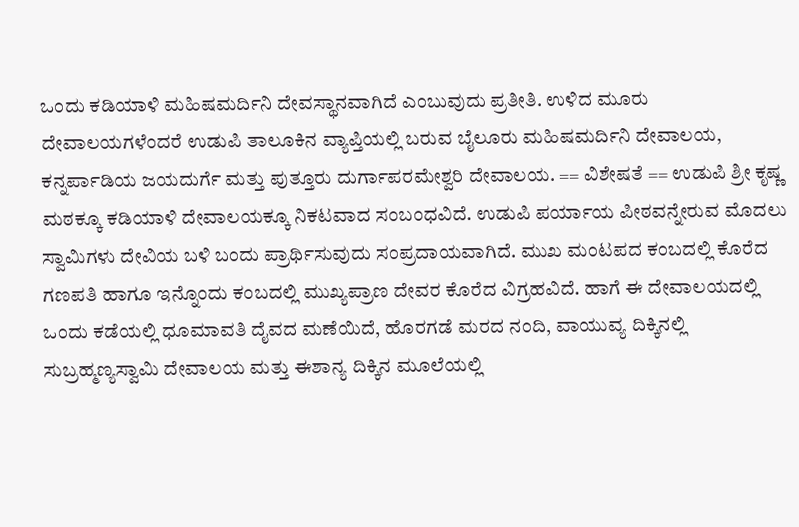ಒಂದು ಕಡಿಯಾಳಿ ಮಹಿಷಮರ್ದಿನಿ ದೇವಸ್ಥಾನವಾಗಿದೆ ಎಂಬುವುದು ಪ್ರತೀತಿ. ಉಳಿದ ಮೂರು ದೇವಾಲಯಗಳೆಂದರೆ ಉಡುಪಿ ತಾಲೂಕಿನ ವ್ಯಾಪ್ತಿಯಲ್ಲಿ ಬರುವ ಬೈಲೂರು ಮಹಿಷಮರ್ದಿನಿ ದೇವಾಲಯ, ಕನ್ನರ್ಪಾಡಿಯ ಜಯದುರ್ಗೆ ಮತ್ತು ಪುತ್ತೂರು ದುರ್ಗಾಪರಮೇಶ್ವರಿ ದೇವಾಲಯ. == ವಿಶೇಷತೆ == ಉಡುಪಿ ಶ್ರೀ ಕೃಷ್ಣ ಮಠಕ್ಕೂ ಕಡಿಯಾಳಿ ದೇವಾಲಯಕ್ಕೂ ನಿಕಟವಾದ ಸಂಬಂಧವಿದೆ. ಉಡುಪಿ ಪರ್ಯಾಯ ಪೀಠವನ್ನೇರುವ ಮೊದಲು ಸ್ವಾಮಿಗಳು ದೇವಿಯ ಬಳಿ ಬಂದು ಪ್ರಾರ್ಥಿಸುವುದು ಸಂಪ್ರದಾಯವಾಗಿದೆ. ಮುಖ ಮಂಟಪದ ಕಂಬದಲ್ಲಿ ಕೊರೆದ ಗಣಪತಿ ಹಾಗೂ ಇನ್ನೊಂದು ಕಂಬದಲ್ಲಿ ಮುಖ್ಯಪ್ರಾಣ ದೇವರ ಕೊರೆದ ವಿಗ್ರಹವಿದೆ. ಹಾಗೆ ಈ ದೇವಾಲಯದಲ್ಲಿ ಒಂದು ಕಡೆಯಲ್ಲಿ ಧೂಮಾವತಿ ದೈವದ ಮಣೆಯಿದೆ, ಹೊರಗಡೆ ಮರದ ನಂದಿ, ವಾಯುವ್ಯ ದಿಕ್ಕಿನಲ್ಲಿ ಸುಬ್ರಹ್ಮಣ್ಯಸ್ವಾಮಿ ದೇವಾಲಯ ಮತ್ತು ಈಶಾನ್ಯ ದಿಕ್ಕಿನ ಮೂಲೆಯಲ್ಲಿ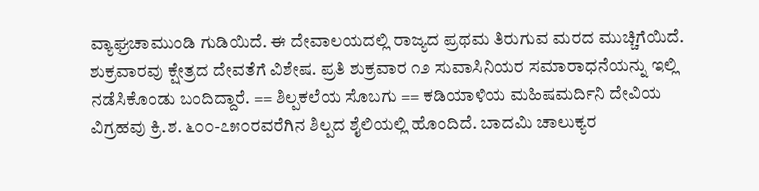ವ್ಯಾಘ್ರಚಾಮುಂಡಿ ಗುಡಿಯಿದೆ. ಈ ದೇವಾಲಯದಲ್ಲಿ ರಾಜ್ಯದ ಪ್ರಥಮ ತಿರುಗುವ ಮರದ ಮುಚ್ಚಿಗೆಯಿದೆ. ಶುಕ್ರವಾರವು ಕ್ಷೇತ್ರದ ದೇವತೆಗೆ ವಿಶೇಷ. ಪ್ರತಿ ಶುಕ್ರವಾರ ೧೨ ಸುವಾಸಿನಿಯರ ಸಮಾರಾಧನೆಯನ್ನು ಇಲ್ಲಿ ನಡೆಸಿಕೊಂಡು ಬಂದಿದ್ದಾರೆ. == ಶಿಲ್ಪಕಲೆಯ ಸೊಬಗು == ಕಡಿಯಾಳಿಯ ಮಹಿಷಮರ್ದಿನಿ ದೇವಿಯ ವಿಗ್ರಹವು ಕ್ರಿ.ಶ. ೬೦೦-೭೫೦ರವರೆಗಿನ ಶಿಲ್ಪದ ಶೈಲಿಯಲ್ಲಿ ಹೊಂದಿದೆ. ಬಾದಮಿ ಚಾಲುಕ್ಯರ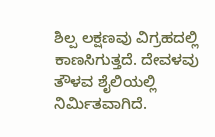ಶಿಲ್ಪ ಲಕ್ಷಣವು ವಿಗ್ರಹದಲ್ಲಿ ಕಾಣಸಿಗುತ್ತದೆ. ದೇವಳವು ತೌಳವ ಶೈಲಿಯಲ್ಲಿ ನಿರ್ಮಿತವಾಗಿದೆ.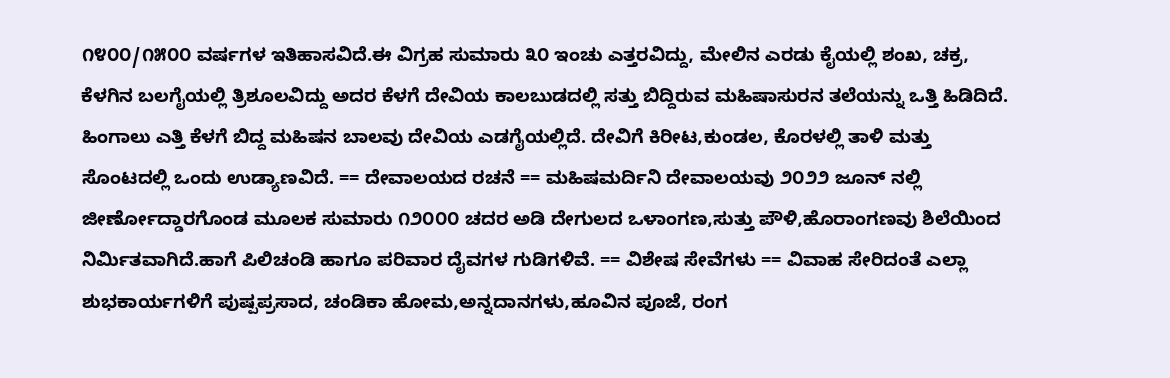೧೪೦೦/೧೫೦೦ ವರ್ಷಗಳ ಇತಿಹಾಸವಿದೆ.ಈ ವಿಗ್ರಹ ಸುಮಾರು ೩೦ ಇಂಚು ಎತ್ತರವಿದ್ದು, ಮೇಲಿನ ಎರಡು ಕೈಯಲ್ಲಿ ಶಂಖ, ಚಕ್ರ, ಕೆಳಗಿನ ಬಲಗೈಯಲ್ಲಿ ತ್ರಿಶೂಲವಿದ್ದು ಅದರ ಕೆಳಗೆ ದೇವಿಯ ಕಾಲಬುಡದಲ್ಲಿ ಸತ್ತು ಬಿದ್ದಿರುವ ಮಹಿಷಾಸುರನ ತಲೆಯನ್ನು ಒತ್ತಿ ಹಿಡಿದಿದೆ. ಹಿಂಗಾಲು ಎತ್ತಿ ಕೆಳಗೆ ಬಿದ್ದ ಮಹಿಷನ ಬಾಲವು ದೇವಿಯ ಎಡಗೈಯಲ್ಲಿದೆ. ದೇವಿಗೆ ಕಿರೀಟ,ಕುಂಡಲ, ಕೊರಳಲ್ಲಿ ತಾಳಿ ಮತ್ತು ಸೊಂಟದಲ್ಲಿ ಒಂದು ಉಡ್ಯಾಣವಿದೆ. == ದೇವಾಲಯದ ರಚನೆ == ಮಹಿಷಮರ್ದಿನಿ ದೇವಾಲಯವು ೨೦೨೨ ಜೂನ್ ನಲ್ಲಿ ಜೀರ್ಣೋದ್ಡಾರಗೊಂಡ ಮೂಲಕ ಸುಮಾರು ೧೨೦೦೦ ಚದರ ಅಡಿ ದೇಗುಲದ ಒಳಾಂಗಣ,ಸುತ್ತು ಪೌಳಿ,ಹೊರಾಂಗಣವು ಶಿಲೆಯಿಂದ ನಿರ್ಮಿತವಾಗಿದೆ.ಹಾಗೆ ಪಿಲಿಚಂಡಿ ಹಾಗೂ ಪರಿವಾರ ದೈವಗಳ ಗುಡಿಗಳಿವೆ. == ವಿಶೇಷ ಸೇವೆಗಳು == ವಿವಾಹ ಸೇರಿದಂತೆ ಎಲ್ಲಾ ಶುಭಕಾರ್ಯಗಳಿಗೆ ಪುಷ್ಪಪ್ರಸಾದ, ಚಂಡಿಕಾ ಹೋಮ,ಅನ್ನದಾನಗಳು,ಹೂವಿನ ಪೂಜೆ, ರಂಗ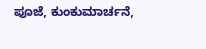ಪೂಜೆ, ಕುಂಕುಮಾರ್ಚನೆ,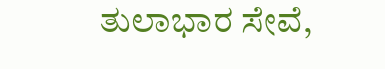ತುಲಾಭಾರ ಸೇವೆ,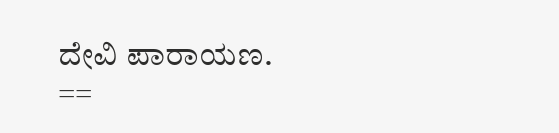ದೇವಿ ಪಾರಾಯಣ. ==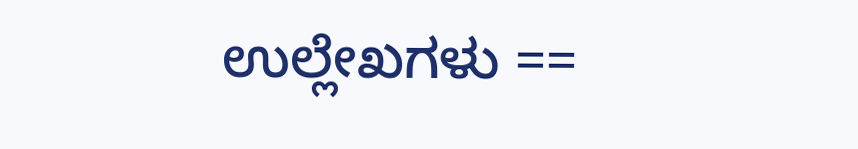ಉಲ್ಲೇಖಗಳು ==